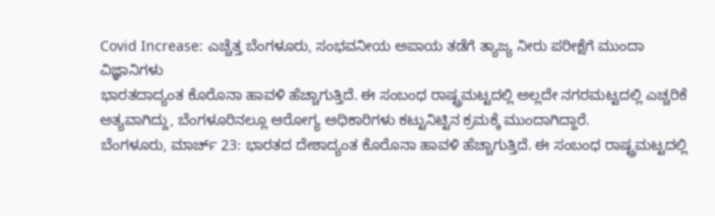Covid Increase: ಎಚ್ಚೆತ್ತ ಬೆಂಗಳೂರು, ಸಂಭವನೀಯ ಅಪಾಯ ತಡೆಗೆ ತ್ಯಾಜ್ಯ ನೀರು ಪರೀಕ್ಷೆಗೆ ಮುಂದಾ ವಿಜ್ಞಾನಿಗಳು
ಭಾರತದಾದ್ಯಂತ ಕೊರೊನಾ ಹಾವಳಿ ಹೆಚ್ಚಾಗುತ್ತಿದೆ. ಈ ಸಂಬಂಧ ರಾಷ್ಟ್ರಮಟ್ಟದಲ್ಲಿ ಅಲ್ಲದೇ ನಗರಮಟ್ಟದಲ್ಲಿ ಎಚ್ಚರಿಕೆ ಅತ್ಯವಾಗಿದ್ದು, ಬೆಂಗಳೂರಿನಲ್ಲೂ ಆರೋಗ್ಯ ಅಧಿಕಾರಿಗಳು ಕಟ್ಟುನಿಟ್ಟಿನ ಕ್ರಮಕ್ಕೆ ಮುಂದಾಗಿದ್ದಾರೆ.
ಬೆಂಗಳೂರು, ಮಾರ್ಚ್ 23: ಭಾರತದ ದೇಶಾದ್ಯಂತ ಕೊರೊನಾ ಹಾವಳಿ ಹೆಚ್ಚಾಗುತ್ತಿದೆ. ಈ ಸಂಬಂಧ ರಾಷ್ಟ್ರಮಟ್ಟದಲ್ಲಿ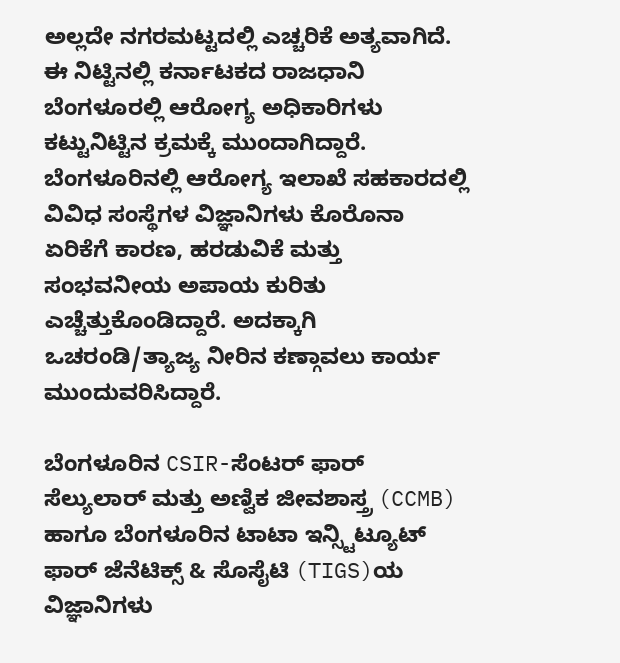ಅಲ್ಲದೇ ನಗರಮಟ್ಟದಲ್ಲಿ ಎಚ್ಚರಿಕೆ ಅತ್ಯವಾಗಿದೆ. ಈ ನಿಟ್ಟಿನಲ್ಲಿ ಕರ್ನಾಟಕದ ರಾಜಧಾನಿ ಬೆಂಗಳೂರಲ್ಲಿ ಆರೋಗ್ಯ ಅಧಿಕಾರಿಗಳು ಕಟ್ಟುನಿಟ್ಟಿನ ಕ್ರಮಕ್ಕೆ ಮುಂದಾಗಿದ್ದಾರೆ.
ಬೆಂಗಳೂರಿನಲ್ಲಿ ಆರೋಗ್ಯ ಇಲಾಖೆ ಸಹಕಾರದಲ್ಲಿ ವಿವಿಧ ಸಂಸ್ಥೆಗಳ ವಿಜ್ಞಾನಿಗಳು ಕೊರೊನಾ ಏರಿಕೆಗೆ ಕಾರಣ, ಹರಡುವಿಕೆ ಮತ್ತು ಸಂಭವನೀಯ ಅಪಾಯ ಕುರಿತು ಎಚ್ಚೆತ್ತುಕೊಂಡಿದ್ದಾರೆ. ಅದಕ್ಕಾಗಿ ಒಚರಂಡಿ/ತ್ಯಾಜ್ಯ ನೀರಿನ ಕಣ್ಗಾವಲು ಕಾರ್ಯ ಮುಂದುವರಿಸಿದ್ದಾರೆ.

ಬೆಂಗಳೂರಿನ CSIR-ಸೆಂಟರ್ ಫಾರ್ ಸೆಲ್ಯುಲಾರ್ ಮತ್ತು ಅಣ್ವಿಕ ಜೀವಶಾಸ್ತ್ರ (CCMB) ಹಾಗೂ ಬೆಂಗಳೂರಿನ ಟಾಟಾ ಇನ್ಸ್ಟಿಟ್ಯೂಟ್ ಫಾರ್ ಜೆನೆಟಿಕ್ಸ್ & ಸೊಸೈಟಿ (TIGS)ಯ ವಿಜ್ಞಾನಿಗಳು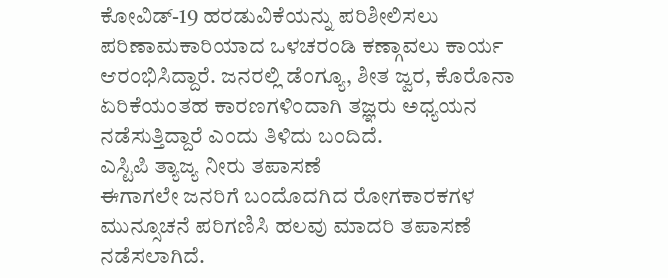ಕೋವಿಡ್-19 ಹರಡುವಿಕೆಯನ್ನು ಪರಿಶೀಲಿಸಲು ಪರಿಣಾಮಕಾರಿಯಾದ ಒಳಚರಂಡಿ ಕಣ್ಗಾವಲು ಕಾರ್ಯ ಆರಂಭಿಸಿದ್ದಾರೆ. ಜನರಲ್ಲಿ ಡೆಂಗ್ಯೂ, ಶೀತ ಜ್ವರ, ಕೊರೊನಾ ಏರಿಕೆಯಂತಹ ಕಾರಣಗಳಿಂದಾಗಿ ತಜ್ಞರು ಅಧ್ಯಯನ ನಡೆಸುತ್ತಿದ್ದಾರೆ ಎಂದು ತಿಳಿದು ಬಂದಿದೆ.
ಎಸ್ಟಿಪಿ ತ್ಯಾಜ್ಯ ನೀರು ತಪಾಸಣೆ
ಈಗಾಗಲೇ ಜನರಿಗೆ ಬಂದೊದಗಿದ ರೋಗಕಾರಕಗಳ ಮುನ್ಸೂಚನೆ ಪರಿಗಣಿಸಿ ಹಲವು ಮಾದರಿ ತಪಾಸಣೆ ನಡೆಸಲಾಗಿದೆ.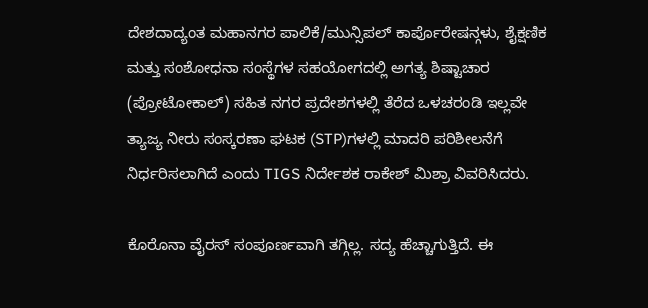ದೇಶದಾದ್ಯಂತ ಮಹಾನಗರ ಪಾಲಿಕೆ/ಮುನ್ಸಿಪಲ್ ಕಾರ್ಪೊರೇಷನ್ಗಳು, ಶೈಕ್ಷಣಿಕ ಮತ್ತು ಸಂಶೋಧನಾ ಸಂಸ್ಥೆಗಳ ಸಹಯೋಗದಲ್ಲಿ ಅಗತ್ಯ ಶಿಷ್ಟಾಚಾರ (ಪ್ರೋಟೋಕಾಲ್) ಸಹಿತ ನಗರ ಪ್ರದೇಶಗಳಲ್ಲಿ ತೆರೆದ ಒಳಚರಂಡಿ ಇಲ್ಲವೇ ತ್ಯಾಜ್ಯ ನೀರು ಸಂಸ್ಕರಣಾ ಘಟಕ (STP)ಗಳಲ್ಲಿ ಮಾದರಿ ಪರಿಶೀಲನೆಗೆ ನಿರ್ಧರಿಸಲಾಗಿದೆ ಎಂದು TIGS ನಿರ್ದೇಶಕ ರಾಕೇಶ್ ಮಿಶ್ರಾ ವಿವರಿಸಿದರು.

ಕೊರೊನಾ ವೈರಸ್ ಸಂಪೂರ್ಣವಾಗಿ ತಗ್ಗಿಲ್ಲ. ಸದ್ಯ ಹೆಚ್ಚಾಗುತ್ತಿದೆ. ಈ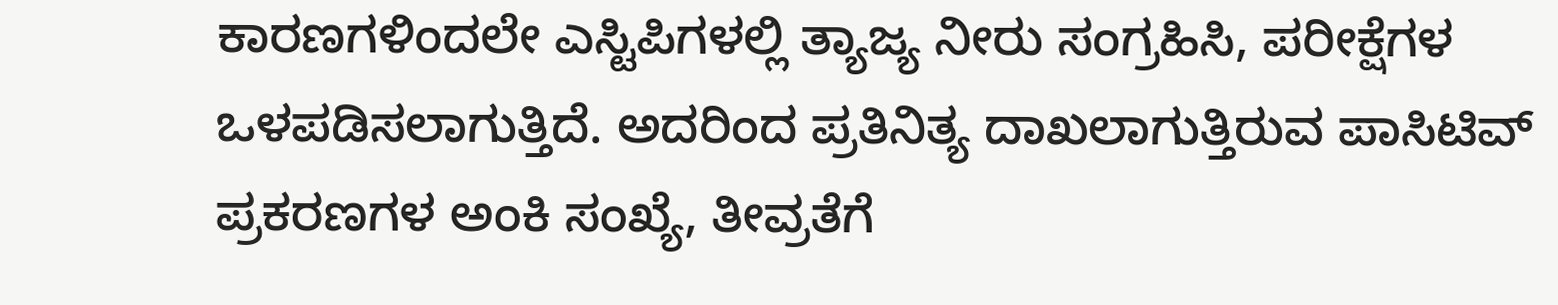ಕಾರಣಗಳಿಂದಲೇ ಎಸ್ಟಿಪಿಗಳಲ್ಲಿ ತ್ಯಾಜ್ಯ ನೀರು ಸಂಗ್ರಹಿಸಿ, ಪರೀಕ್ಷೆಗಳ ಒಳಪಡಿಸಲಾಗುತ್ತಿದೆ. ಅದರಿಂದ ಪ್ರತಿನಿತ್ಯ ದಾಖಲಾಗುತ್ತಿರುವ ಪಾಸಿಟಿವ್ ಪ್ರಕರಣಗಳ ಅಂಕಿ ಸಂಖ್ಯೆ, ತೀವ್ರತೆಗೆ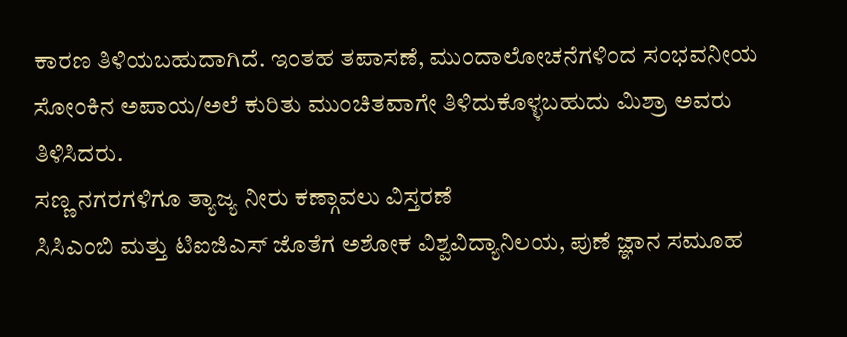ಕಾರಣ ತಿಳಿಯಬಹುದಾಗಿದೆ. ಇಂತಹ ತಪಾಸಣೆ, ಮುಂದಾಲೋಚನೆಗಳಿಂದ ಸಂಭವನೀಯ ಸೋಂಕಿನ ಅಪಾಯ/ಅಲೆ ಕುರಿತು ಮುಂಚಿತವಾಗೇ ತಿಳಿದುಕೊಳ್ಳಬಹುದು ಮಿಶ್ರಾ ಅವರು ತಿಳಿಸಿದರು.
ಸಣ್ಣ ನಗರಗಳಿಗೂ ತ್ಯಾಜ್ಯ ನೀರು ಕಣ್ಗಾವಲು ವಿಸ್ತರಣೆ
ಸಿಸಿಎಂಬಿ ಮತ್ತು ಟಿಐಜಿಎಸ್ ಜೊತೆಗ ಅಶೋಕ ವಿಶ್ವವಿದ್ಯಾನಿಲಯ, ಪುಣೆ ಜ್ಞಾನ ಸಮೂಹ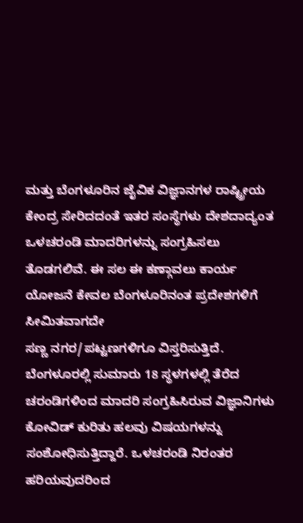ಮತ್ತು ಬೆಂಗಳೂರಿನ ಜೈವಿಕ ವಿಜ್ಞಾನಗಳ ರಾಷ್ಟ್ರೀಯ ಕೇಂದ್ರ ಸೇರಿದದಂತೆ ಇತರ ಸಂಸ್ಥೆಗಳು ದೇಶದಾದ್ಯಂತ ಒಳಚರಂಡಿ ಮಾದರಿಗಳನ್ನು ಸಂಗ್ರಹಿಸಲು ತೊಡಗಲಿವೆ. ಈ ಸಲ ಈ ಕಣ್ಗಾವಲು ಕಾರ್ಯ ಯೋಜನೆ ಕೇವಲ ಬೆಂಗಳೂರಿನಂತ ಪ್ರದೇಶಗಳಿಗೆ ಸೀಮಿತವಾಗದೇ
ಸಣ್ಣ ನಗರ/ಪಟ್ಟಣಗಳಿಗೂ ವಿಸ್ತರಿಸುತ್ತಿದೆ.
ಬೆಂಗಳೂರಲ್ಲಿ ಸುಮಾರು 18 ಸ್ಥಳಗಳಲ್ಲಿ ತೆರೆದ ಚರಂಡಿಗಳಿಂದ ಮಾದರಿ ಸಂಗ್ರಹಿಸಿರುವ ವಿಜ್ಞಾನಿಗಳು ಕೋವಿಡ್ ಕುರಿತು ಹಲವು ವಿಷಯಗಳನ್ನು ಸಂಶೋಧಿಸುತ್ತಿದ್ದಾರೆ. ಒಳಚರಂಡಿ ನಿರಂತರ ಹರಿಯವುದರಿಂದ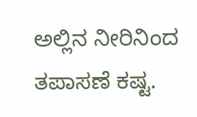ಅಲ್ಲಿನ ನೀರಿನಿಂದ ತಪಾಸಣೆ ಕಷ್ಟ.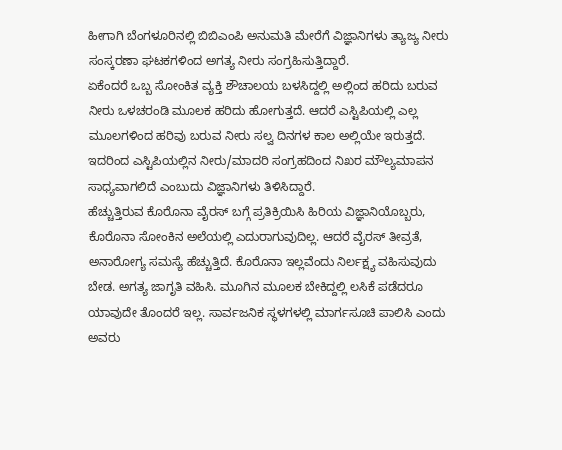ಹೀಗಾಗಿ ಬೆಂಗಳೂರಿನಲ್ಲಿ ಬಿಬಿಎಂಪಿ ಅನುಮತಿ ಮೇರೆಗೆ ವಿಜ್ಞಾನಿಗಳು ತ್ಯಾಜ್ಯ ನೀರು ಸಂಸ್ಕರಣಾ ಘಟಕಗಳಿಂದ ಅಗತ್ಯ ನೀರು ಸಂಗ್ರಹಿಸುತ್ತಿದ್ದಾರೆ.
ಏಕೆಂದರೆ ಒಬ್ಬ ಸೋಂಕಿತ ವ್ಯಕ್ತಿ ಶೌಚಾಲಯ ಬಳಸಿದ್ದಲ್ಲಿ ಅಲ್ಲಿಂದ ಹರಿದು ಬರುವ ನೀರು ಒಳಚರಂಡಿ ಮೂಲಕ ಹರಿದು ಹೋಗುತ್ತದೆ. ಆದರೆ ಎಸ್ಟಿಪಿಯಲ್ಲಿ ಎಲ್ಲ ಮೂಲಗಳಿಂದ ಹರಿವು ಬರುವ ನೀರು ಸಲ್ವ ದಿನಗಳ ಕಾಲ ಅಲ್ಲಿಯೇ ಇರುತ್ತದೆ. ಇದರಿಂದ ಎಸ್ಟಿಪಿಯಲ್ಲಿನ ನೀರು/ಮಾದರಿ ಸಂಗ್ರಹದಿಂದ ನಿಖರ ಮೌಲ್ಯಮಾಪನ ಸಾಧ್ಯವಾಗಲಿದೆ ಎಂಬುದು ವಿಜ್ಞಾನಿಗಳು ತಿಳಿಸಿದ್ದಾರೆ.
ಹೆಚ್ಚುತ್ತಿರುವ ಕೊರೊನಾ ವೈರಸ್ ಬಗ್ಗೆ ಪ್ರತಿಕ್ರಿಯಿಸಿ ಹಿರಿಯ ವಿಜ್ಞಾನಿಯೊಬ್ಬರು, ಕೊರೊನಾ ಸೋಂಕಿನ ಅಲೆಯಲ್ಲಿ ಎದುರಾಗುವುದಿಲ್ಲ. ಆದರೆ ವೈರಸ್ ತೀವ್ರತೆ, ಅನಾರೋಗ್ಯ ಸಮಸ್ಯೆ ಹೆಚ್ಚುತ್ತಿದೆ. ಕೊರೊನಾ ಇಲ್ಲವೆಂದು ನಿರ್ಲಕ್ಷ್ಯ ವಹಿಸುವುದು ಬೇಡ. ಅಗತ್ಯ ಜಾಗೃತಿ ವಹಿಸಿ. ಮೂಗಿನ ಮೂಲಕ ಬೇಕಿದ್ದಲ್ಲಿ ಲಸಿಕೆ ಪಡೆದರೂ ಯಾವುದೇ ತೊಂದರೆ ಇಲ್ಲ. ಸಾರ್ವಜನಿಕ ಸ್ಥಳಗಳಲ್ಲಿ ಮಾರ್ಗಸೂಚಿ ಪಾಲಿಸಿ ಎಂದು ಅವರು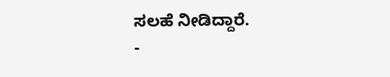ಸಲಹೆ ನೀಡಿದ್ದಾರೆ.
-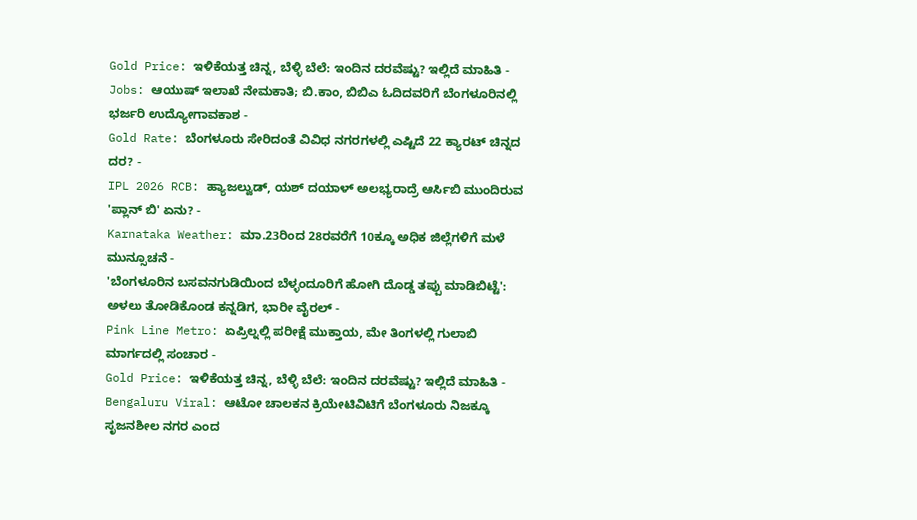Gold Price: ಇಳಿಕೆಯತ್ತ ಚಿನ್ನ, ಬೆಳ್ಳಿ ಬೆಲೆ: ಇಂದಿನ ದರವೆಷ್ಟು? ಇಲ್ಲಿದೆ ಮಾಹಿತಿ -
Jobs: ಆಯುಷ್ ಇಲಾಖೆ ನೇಮಕಾತಿ; ಬಿ.ಕಾಂ, ಬಿಬಿಎ ಓದಿದವರಿಗೆ ಬೆಂಗಳೂರಿನಲ್ಲಿ ಭರ್ಜರಿ ಉದ್ಯೋಗಾವಕಾಶ -
Gold Rate: ಬೆಂಗಳೂರು ಸೇರಿದಂತೆ ವಿವಿಧ ನಗರಗಳಲ್ಲಿ ಎಷ್ಟಿದೆ 22 ಕ್ಯಾರಟ್ ಚಿನ್ನದ ದರ? -
IPL 2026 RCB: ಹ್ಯಾಜಲ್ವುಡ್, ಯಶ್ ದಯಾಳ್ ಅಲಭ್ಯರಾದ್ರೆ ಆರ್ಸಿಬಿ ಮುಂದಿರುವ 'ಪ್ಲಾನ್ ಬಿ' ಏನು? -
Karnataka Weather: ಮಾ.23ರಿಂದ 28ರವರೆಗೆ 10ಕ್ಕೂ ಅಧಿಕ ಜಿಲ್ಲೆಗಳಿಗೆ ಮಳೆ ಮುನ್ಸೂಚನೆ -
'ಬೆಂಗಳೂರಿನ ಬಸವನಗುಡಿಯಿಂದ ಬೆಳ್ಳಂದೂರಿಗೆ ಹೋಗಿ ದೊಡ್ಡ ತಪ್ಪು ಮಾಡಿಬಿಟ್ಟೆ': ಅಳಲು ತೋಡಿಕೊಂಡ ಕನ್ನಡಿಗ, ಭಾರೀ ವೈರಲ್ -
Pink Line Metro: ಏಪ್ರಿಲ್ನಲ್ಲಿ ಪರೀಕ್ಷೆ ಮುಕ್ತಾಯ, ಮೇ ತಿಂಗಳಲ್ಲಿ ಗುಲಾಬಿ ಮಾರ್ಗದಲ್ಲಿ ಸಂಚಾರ -
Gold Price: ಇಳಿಕೆಯತ್ತ ಚಿನ್ನ, ಬೆಳ್ಳಿ ಬೆಲೆ: ಇಂದಿನ ದರವೆಷ್ಟು? ಇಲ್ಲಿದೆ ಮಾಹಿತಿ -
Bengaluru Viral: ಆಟೋ ಚಾಲಕನ ಕ್ರಿಯೇಟಿವಿಟಿಗೆ ಬೆಂಗಳೂರು ನಿಜಕ್ಕೂ ಸೃಜನಶೀಲ ನಗರ ಎಂದ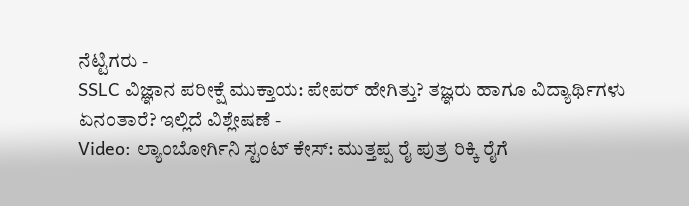ನೆಟ್ಟಿಗರು -
SSLC ವಿಜ್ಞಾನ ಪರೀಕ್ಷೆ ಮುಕ್ತಾಯ: ಪೇಪರ್ ಹೇಗಿತ್ತು? ತಜ್ಞರು ಹಾಗೂ ವಿದ್ಯಾರ್ಥಿಗಳು ಏನಂತಾರೆ? ಇಲ್ಲಿದೆ ವಿಶ್ಲೇಷಣೆ -
Video: ಲ್ಯಾಂಬೋರ್ಗಿನಿ ಸ್ಟಂಟ್ ಕೇಸ್: ಮುತ್ತಪ್ಪ ರೈ ಪುತ್ರ ರಿಕ್ಕಿ ರೈಗೆ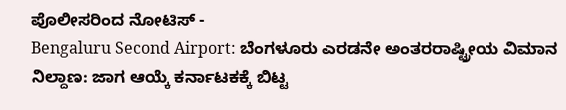ಪೊಲೀಸರಿಂದ ನೋಟಿಸ್ -
Bengaluru Second Airport: ಬೆಂಗಳೂರು ಎರಡನೇ ಅಂತರರಾಷ್ಟ್ರೀಯ ವಿಮಾನ ನಿಲ್ದಾಣ: ಜಾಗ ಆಯ್ಕೆ ಕರ್ನಾಟಕಕ್ಕೆ ಬಿಟ್ಟ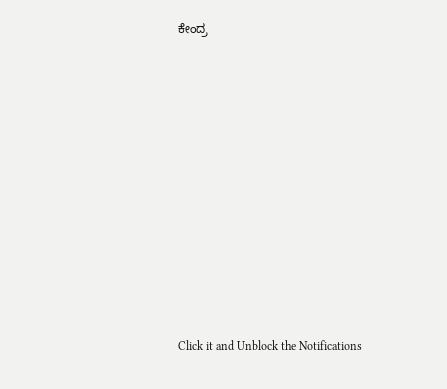ಕೇಂದ್ರ












Click it and Unblock the Notifications